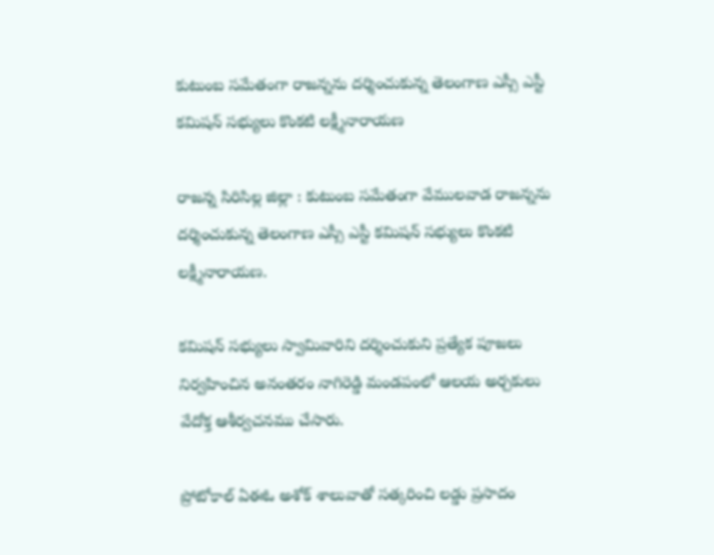కుటుంబ సమేతంగా రాజన్నను దర్శించుకున్న తెలంగాణ ఎస్సీ ఎస్టీ కమిషన్ సభ్యులు కొంకటి లక్ష్మీనారాయణ

రాజన్న సిరిసిల్ల జిల్లా : కుటుంబ సమేతంగా వేములవాడ రాజన్నను దర్శించుకున్న తెలంగాణ ఎస్సీ ఎస్టీ కమిషన్ సభ్యులు కొంకటి లక్ష్మీనారాయణ.

కమిషన్ సభ్యులు స్వామివారిని దర్శించుకుని ప్రత్యేక పూజలు నిర్వహించిన అనంతరం నాగిరెడ్డి మండపంలో ఆలయ అర్చకులు వేదోక్త ఆశీర్వచనము చేసారు.

ప్రోటోకాల్ ఏఈఓ అశోక్ శాలువాతో సత్కరించి లడ్డు ప్రసాదం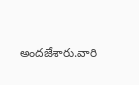అందజేశారు.వారి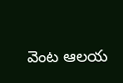వెంట ఆలయ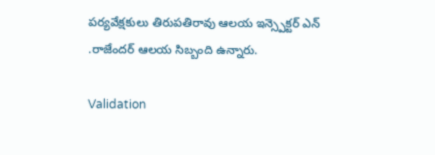పర్యవేక్షకులు తిరుపతిరావు ఆలయ ఇన్స్పెక్టర్ ఎన్ .రాజేందర్ ఆలయ సిబ్బంది ఉన్నారు.

Validation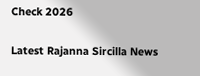Check 2026

Latest Rajanna Sircilla News